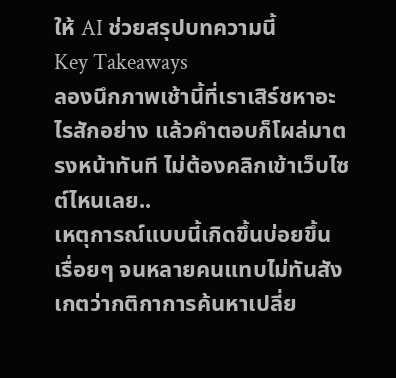ให้ AI ช่วยสรุปบทความนี้
Key Takeaways
ลองนึกภาพเช้านี้ที่เราเสิร์ชหาอะไรสักอย่าง แล้วคำตอบก็โผล่มาตรงหน้าทันที ไม่ต้องคลิกเข้าเว็บไซต์ไหนเลย..
เหตุการณ์แบบนี้เกิดขึ้นบ่อยขึ้นเรื่อยๆ จนหลายคนแทบไม่ทันสังเกตว่ากติกาการค้นหาเปลี่ย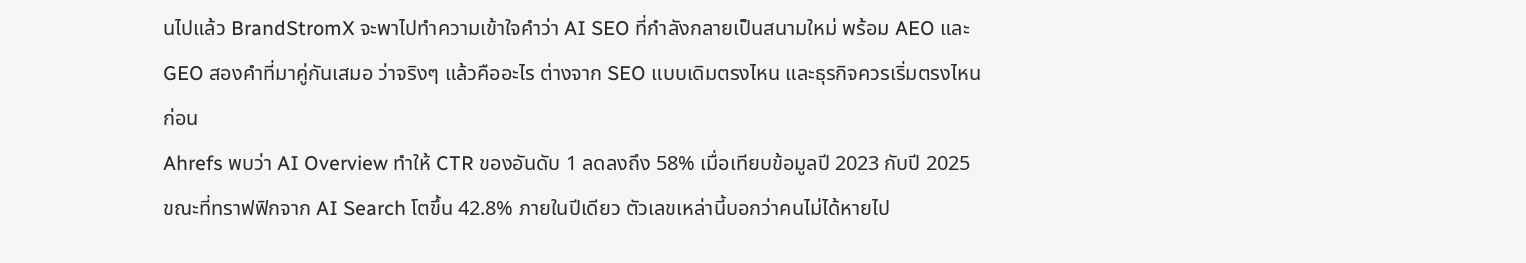นไปแล้ว BrandStromX จะพาไปทำความเข้าใจคำว่า AI SEO ที่กำลังกลายเป็นสนามใหม่ พร้อม AEO และ GEO สองคำที่มาคู่กันเสมอ ว่าจริงๆ แล้วคืออะไร ต่างจาก SEO แบบเดิมตรงไหน และธุรกิจควรเริ่มตรงไหนก่อน
Ahrefs พบว่า AI Overview ทำให้ CTR ของอันดับ 1 ลดลงถึง 58% เมื่อเทียบข้อมูลปี 2023 กับปี 2025 ขณะที่ทราฟฟิกจาก AI Search โตขึ้น 42.8% ภายในปีเดียว ตัวเลขเหล่านี้บอกว่าคนไม่ได้หายไป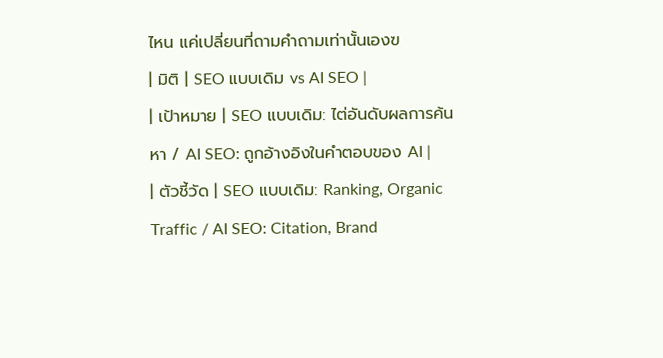ไหน แค่เปลี่ยนที่ถามคำถามเท่านั้นเองฃ
| มิติ | SEO แบบเดิม vs AI SEO |
| เป้าหมาย | SEO แบบเดิม: ไต่อันดับผลการค้นหา / AI SEO: ถูกอ้างอิงในคำตอบของ AI |
| ตัวชี้วัด | SEO แบบเดิม: Ranking, Organic Traffic / AI SEO: Citation, Brand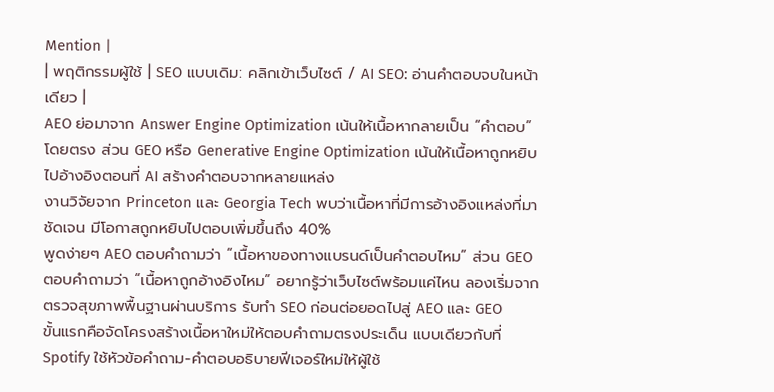Mention |
| พฤติกรรมผู้ใช้ | SEO แบบเดิม: คลิกเข้าเว็บไซต์ / AI SEO: อ่านคำตอบจบในหน้าเดียว |
AEO ย่อมาจาก Answer Engine Optimization เน้นให้เนื้อหากลายเป็น “คำตอบ” โดยตรง ส่วน GEO หรือ Generative Engine Optimization เน้นให้เนื้อหาถูกหยิบไปอ้างอิงตอนที่ AI สร้างคำตอบจากหลายแหล่ง
งานวิจัยจาก Princeton และ Georgia Tech พบว่าเนื้อหาที่มีการอ้างอิงแหล่งที่มาชัดเจน มีโอกาสถูกหยิบไปตอบเพิ่มขึ้นถึง 40%
พูดง่ายๆ AEO ตอบคำถามว่า “เนื้อหาของทางแบรนด์เป็นคำตอบไหม” ส่วน GEO ตอบคำถามว่า “เนื้อหาถูกอ้างอิงไหม” อยากรู้ว่าเว็บไซต์พร้อมแค่ไหน ลองเริ่มจากตรวจสุขภาพพื้นฐานผ่านบริการ รับทำ SEO ก่อนต่อยอดไปสู่ AEO และ GEO
ขั้นแรกคือจัดโครงสร้างเนื้อหาใหม่ให้ตอบคำถามตรงประเด็น แบบเดียวกับที่ Spotify ใช้หัวข้อคำถาม-คำตอบอธิบายฟีเจอร์ใหม่ให้ผู้ใช้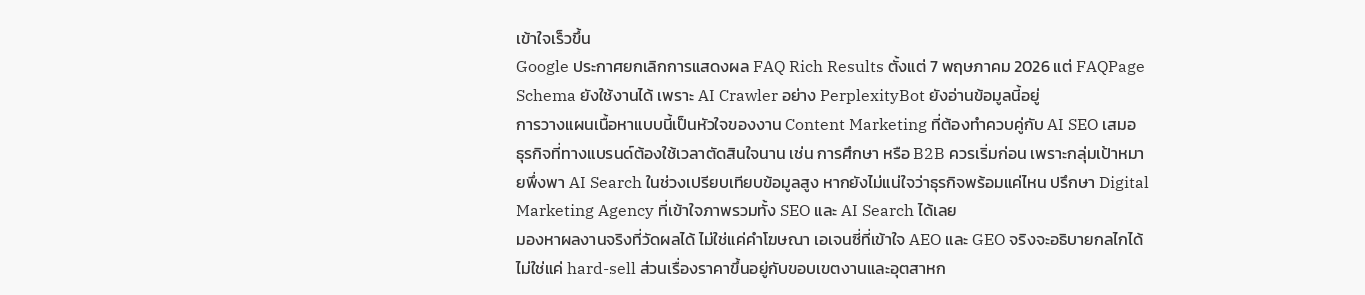เข้าใจเร็วขึ้น
Google ประกาศยกเลิกการแสดงผล FAQ Rich Results ตั้งแต่ 7 พฤษภาคม 2026 แต่ FAQPage Schema ยังใช้งานได้ เพราะ AI Crawler อย่าง PerplexityBot ยังอ่านข้อมูลนี้อยู่
การวางแผนเนื้อหาแบบนี้เป็นหัวใจของงาน Content Marketing ที่ต้องทำควบคู่กับ AI SEO เสมอ
ธุรกิจที่ทางแบรนด์ต้องใช้เวลาตัดสินใจนาน เช่น การศึกษา หรือ B2B ควรเริ่มก่อน เพราะกลุ่มเป้าหมายพึ่งพา AI Search ในช่วงเปรียบเทียบข้อมูลสูง หากยังไม่แน่ใจว่าธุรกิจพร้อมแค่ไหน ปรึกษา Digital Marketing Agency ที่เข้าใจภาพรวมทั้ง SEO และ AI Search ได้เลย
มองหาผลงานจริงที่วัดผลได้ ไม่ใช่แค่คำโฆษณา เอเจนซี่ที่เข้าใจ AEO และ GEO จริงจะอธิบายกลไกได้ ไม่ใช่แค่ hard-sell ส่วนเรื่องราคาขึ้นอยู่กับขอบเขตงานและอุตสาหก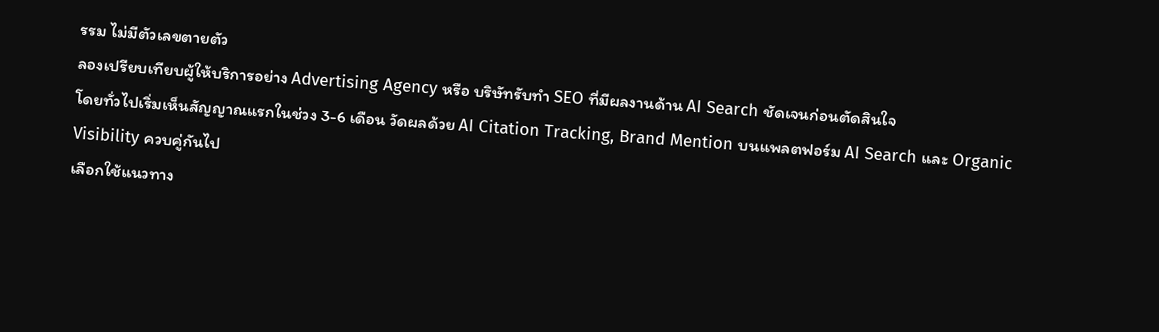รรม ไม่มีตัวเลขตายตัว
ลองเปรียบเทียบผู้ให้บริการอย่าง Advertising Agency หรือ บริษัทรับทำ SEO ที่มีผลงานด้าน AI Search ชัดเจนก่อนตัดสินใจ
โดยทั่วไปเริ่มเห็นสัญญาณแรกในช่วง 3-6 เดือน วัดผลด้วย AI Citation Tracking, Brand Mention บนแพลตฟอร์ม AI Search และ Organic Visibility ควบคู่กันไป
เลือกใช้แนวทาง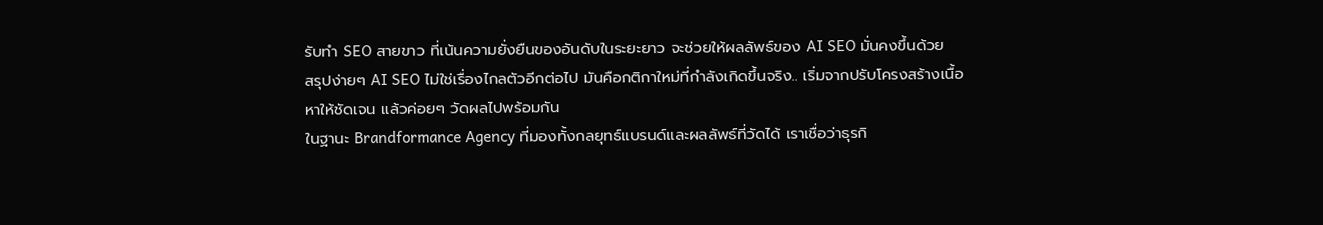รับทำ SEO สายขาว ที่เน้นความยั่งยืนของอันดับในระยะยาว จะช่วยให้ผลลัพธ์ของ AI SEO มั่นคงขึ้นด้วย
สรุปง่ายๆ AI SEO ไม่ใช่เรื่องไกลตัวอีกต่อไป มันคือกติกาใหม่ที่กำลังเกิดขึ้นจริง.. เริ่มจากปรับโครงสร้างเนื้อหาให้ชัดเจน แล้วค่อยๆ วัดผลไปพร้อมกัน
ในฐานะ Brandformance Agency ที่มองทั้งกลยุทธ์แบรนด์และผลลัพธ์ที่วัดได้ เราเชื่อว่าธุรกิ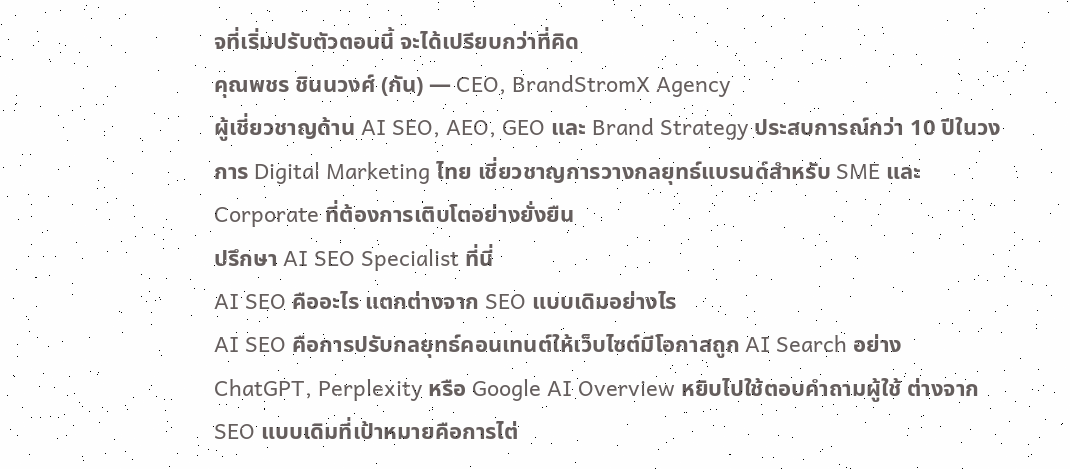จที่เริ่มปรับตัวตอนนี้ จะได้เปรียบกว่าที่คิด
คุณพชร ชินนวงศ์ (กัน) — CEO, BrandStromX Agency
ผู้เชี่ยวชาญด้าน AI SEO, AEO, GEO และ Brand Strategy ประสบการณ์กว่า 10 ปีในวงการ Digital Marketing ไทย เชี่ยวชาญการวางกลยุทธ์แบรนด์สำหรับ SME และ Corporate ที่ต้องการเติบโตอย่างยั่งยืน
ปรึกษา AI SEO Specialist ที่นี่
AI SEO คืออะไร แตกต่างจาก SEO แบบเดิมอย่างไร
AI SEO คือการปรับกลยุทธ์คอนเทนต์ให้เว็บไซต์มีโอกาสถูก AI Search อย่าง ChatGPT, Perplexity หรือ Google AI Overview หยิบไปใช้ตอบคำถามผู้ใช้ ต่างจาก SEO แบบเดิมที่เป้าหมายคือการไต่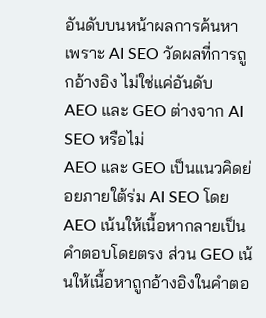อันดับบนหน้าผลการค้นหา เพราะ AI SEO วัดผลที่การถูกอ้างอิง ไม่ใช่แค่อันดับ
AEO และ GEO ต่างจาก AI SEO หรือไม่
AEO และ GEO เป็นแนวคิดย่อยภายใต้ร่ม AI SEO โดย AEO เน้นให้เนื้อหากลายเป็นคำตอบโดยตรง ส่วน GEO เน้นให้เนื้อหาถูกอ้างอิงในคำตอ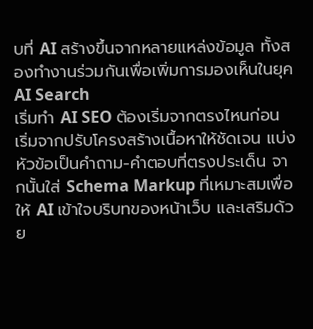บที่ AI สร้างขึ้นจากหลายแหล่งข้อมูล ทั้งสองทำงานร่วมกันเพื่อเพิ่มการมองเห็นในยุค AI Search
เริ่มทำ AI SEO ต้องเริ่มจากตรงไหนก่อน
เริ่มจากปรับโครงสร้างเนื้อหาให้ชัดเจน แบ่งหัวข้อเป็นคำถาม-คำตอบที่ตรงประเด็น จากนั้นใส่ Schema Markup ที่เหมาะสมเพื่อให้ AI เข้าใจบริบทของหน้าเว็บ และเสริมด้วย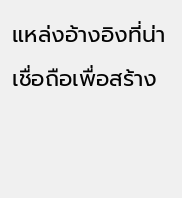แหล่งอ้างอิงที่น่าเชื่อถือเพื่อสร้าง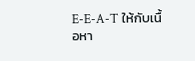E-E-A-T ให้กับเนื้อหา